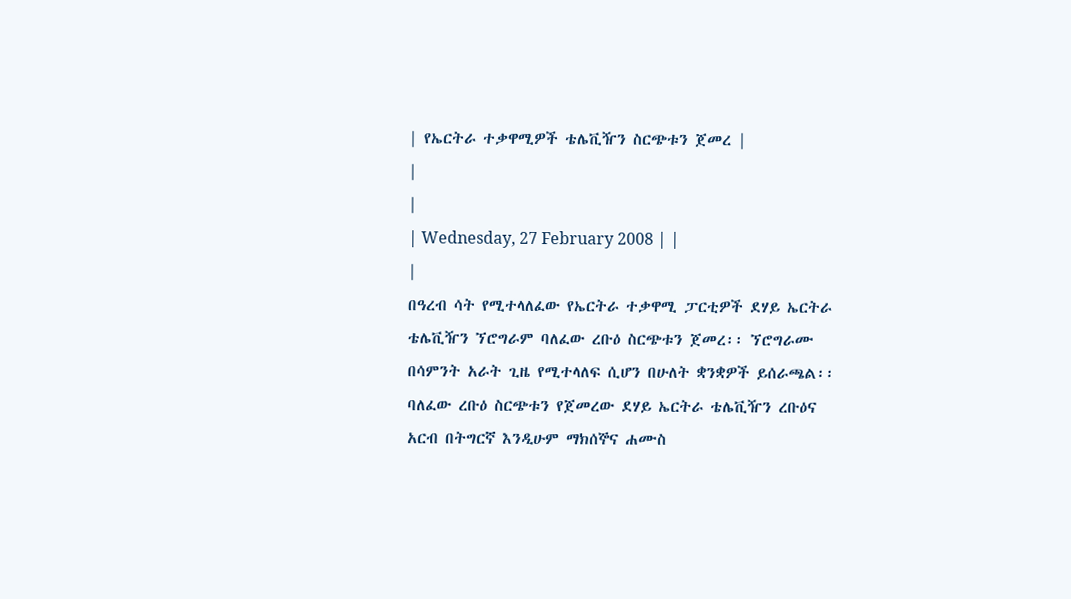| የኤርትራ ተቃዋሚዎች ቴሌቪዥን ስርጭቱን ጀመረ |
|
|
| Wednesday, 27 February 2008 | |
|
በዓረብ ሳት የሚተላለፈው የኤርትራ ተቃዋሚ ፓርቲዎች ደሃይ ኤርትራ ቴሌቪዥን ኘሮግራም ባለፈው ረቡዕ ስርጭቱን ጀመረ፡፡ ኘሮግራሙ በሳምንት አራት ጊዜ የሚተላለፍ ሲሆን በሁለት ቋንቋዎች ይሰራጫል፡፡
ባለፈው ረቡዕ ስርጭቱን የጀመረው ደሃይ ኤርትራ ቴሌቪዥን ረቡዕና አርብ በትግርኛ እንዲሁም ማክሰኞና ሐሙስ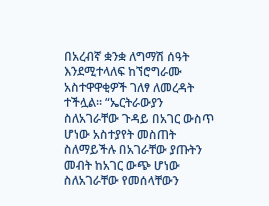በአረብኛ ቋንቋ ለግማሽ ሰዓት እንደሚተላለፍ ከኘሮግራሙ አስተዋዋቂዎች ገለፃ ለመረዳት ተችሏል፡፡ “ኤርትራውያን ስለአገራቸው ጉዳይ በአገር ውስጥ ሆነው አስተያየት መስጠት ስለማይችሉ በአገራቸው ያጡትን መብት ከአገር ውጭ ሆነው ስለአገራቸው የመሰላቸውን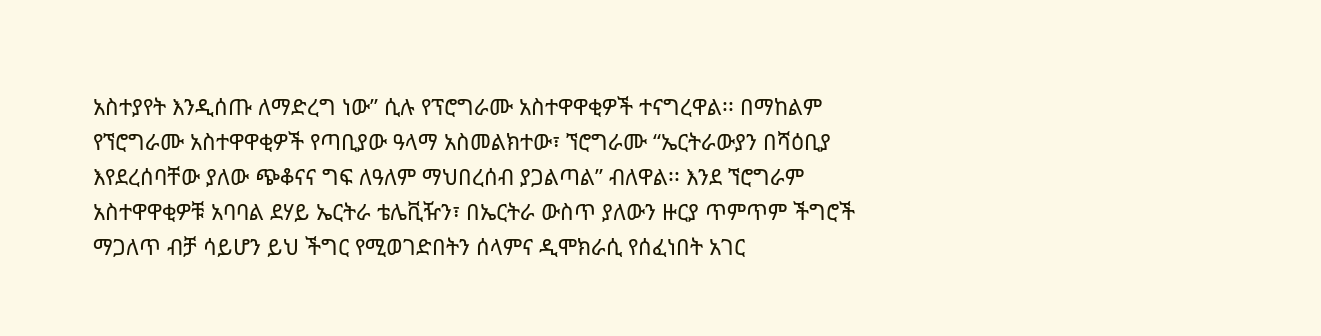አስተያየት እንዲሰጡ ለማድረግ ነው” ሲሉ የፕሮግራሙ አስተዋዋቂዎች ተናግረዋል፡፡ በማከልም የኘሮግራሙ አስተዋዋቂዎች የጣቢያው ዓላማ አስመልክተው፣ ኘሮግራሙ “ኤርትራውያን በሻዕቢያ እየደረሰባቸው ያለው ጭቆናና ግፍ ለዓለም ማህበረሰብ ያጋልጣል” ብለዋል፡፡ እንደ ኘሮግራም አስተዋዋቂዎቹ አባባል ደሃይ ኤርትራ ቴሌቪዥን፣ በኤርትራ ውስጥ ያለውን ዙርያ ጥምጥም ችግሮች ማጋለጥ ብቻ ሳይሆን ይህ ችግር የሚወገድበትን ሰላምና ዲሞክራሲ የሰፈነበት አገር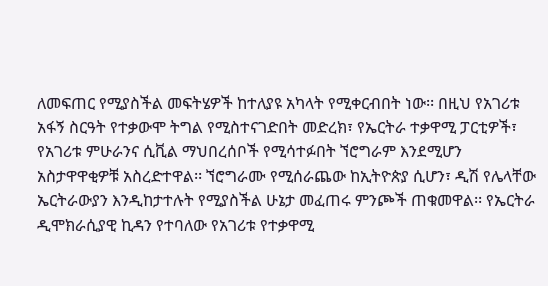ለመፍጠር የሚያስችል መፍትሄዎች ከተለያዩ አካላት የሚቀርብበት ነው፡፡ በዚህ የአገሪቱ አፋኝ ስርዓት የተቃውሞ ትግል የሚስተናገድበት መድረክ፣ የኤርትራ ተቃዋሚ ፓርቲዎች፣ የአገሪቱ ምሁራንና ሲቪል ማህበረሰቦች የሚሳተፉበት ኘሮግራም እንደሚሆን አስታዋዋቂዎቹ አስረድተዋል፡፡ ኘሮግራሙ የሚሰራጨው ከኢትዮጵያ ሲሆን፣ ዲሽ የሌላቸው ኤርትራውያን እንዲከታተሉት የሚያስችል ሁኔታ መፈጠሩ ምንጮች ጠቁመዋል፡፡ የኤርትራ ዲሞክራሲያዊ ኪዳን የተባለው የአገሪቱ የተቃዋሚ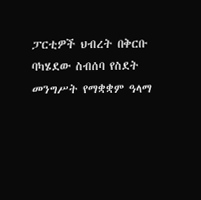ፓርቲዎች ህብረት በቅርቡ ባካሄደው ስብሰባ የስደት መንግሥት የማቋቋም ዓላማ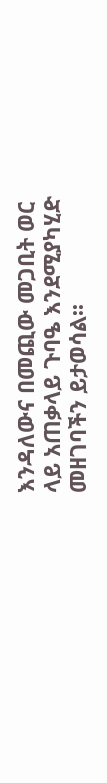እንዳለውና በመጪው መጋቢት ወር ላይ አጠቃላይ ጉባዔ እንደሚያካሂድ መዘገባችን ይታወሳል፡፡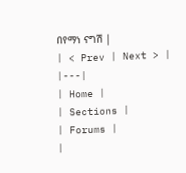በየማነ ናግሽ |
| < Prev | Next > |
|---|
| Home |
| Sections |
| Forums |
|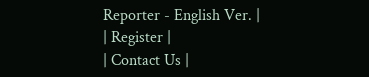Reporter - English Ver. |
| Register |
| Contact Us |